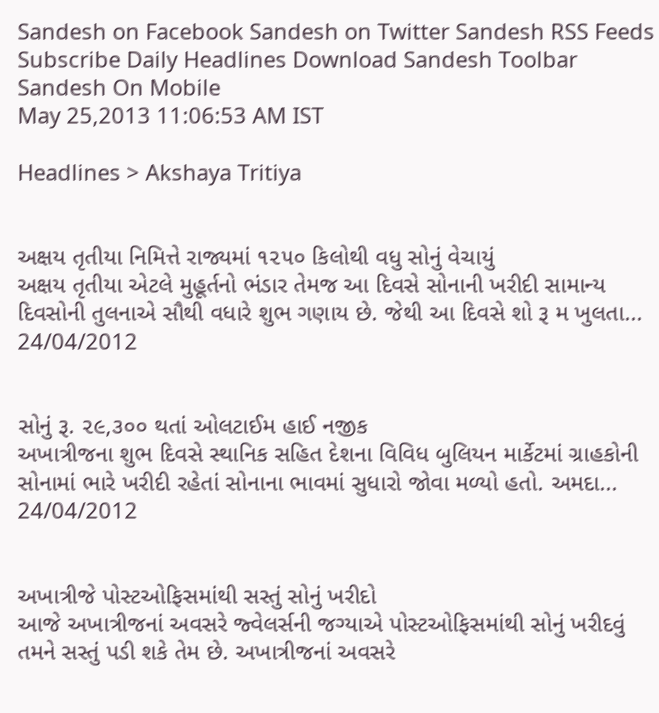Sandesh on Facebook Sandesh on Twitter Sandesh RSS Feeds Subscribe Daily Headlines Download Sandesh Toolbar Sandesh On Mobile
May 25,2013 11:06:53 AM IST

Headlines > Akshaya Tritiya


અક્ષય તૃતીયા નિમિત્તે રાજ્યમાં ૧૨૫૦ કિલોથી વધુ સોનું વેચાયું
અક્ષય તૃતીયા એટલે મુહૂર્તનો ભંડાર તેમજ આ દિવસે સોનાની ખરીદી સામાન્ય દિવસોની તુલનાએ સૌથી વધારે શુભ ગણાય છે. જેથી આ દિવસે શો રૂ મ ખુલતા...
24/04/2012


સોનું રૂ. ૨૯,૩૦૦ થતાં ઓલટાઈમ હાઈ નજીક
અખાત્રીજના શુભ દિવસે સ્થાનિક સહિત દેશના વિવિધ બુલિયન માર્કેટમાં ગ્રાહકોની સોનામાં ભારે ખરીદી રહેતાં સોનાના ભાવમાં સુધારો જોવા મળ્યો હતો. અમદા...
24/04/2012


અખાત્રીજે પોસ્ટઓફિસમાંથી સસ્તું સોનું ખરીદો
આજે અખાત્રીજનાં અવસરે જ્વેલર્સની જગ્યાએ પોસ્ટઓફિસમાંથી સોનું ખરીદવું તમને સસ્તું પડી શકે તેમ છે. અખાત્રીજનાં અવસરે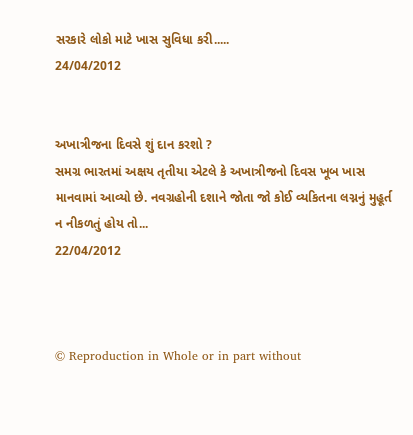સરકારે લોકો માટે ખાસ સુવિધા કરી.....
24/04/2012


અખાત્રીજના દિવસે શું દાન કરશો ?
સમગ્ર ભારતમાં અક્ષય તૃતીયા એટલે કે અખાત્રીજનો દિવસ ખૂબ ખાસ માનવામાં આવ્યો છે. નવગ્રહોની દશાને જોતા જો કોઈ વ્યકિતના લગ્નનું મુહૂર્ત ન નીકળતું હોય તો...
22/04/2012



© Reproduction in Whole or in part without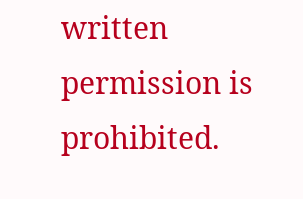written permission is prohibited.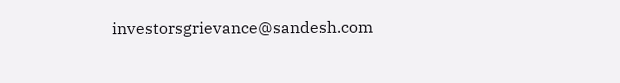investorsgrievance@sandesh.com